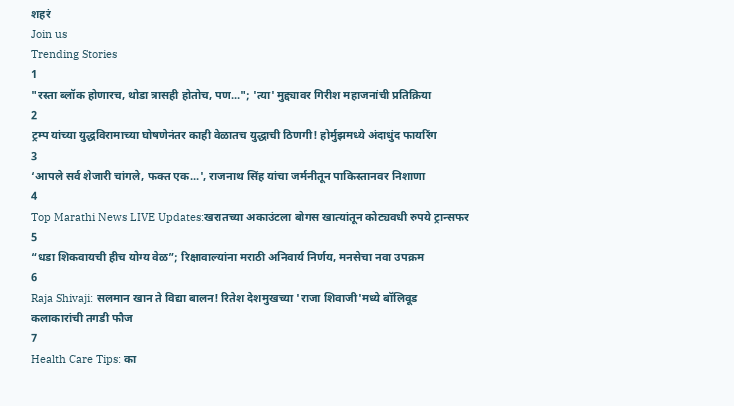शहरं
Join us
Trending Stories
1
"रस्ता ब्लॉक होणारच, थोडा त्रासही होतोच, पण..."; 'त्या' मुद्द्यावर गिरीश महाजनांची प्रतिक्रिया
2
ट्रम्प यांच्या युद्धविरामाच्या घोषणेनंतर काही वेळातच युद्धाची ठिणगी! होर्मुझमध्ये अंदाधुंद फायरिंग
3
‘आपले सर्व शेजारी चांगले, फक्त एक...', राजनाथ सिंह यांचा जर्मनीतून पाकिस्तानवर निशाणा
4
Top Marathi News LIVE Updates:खरातच्या अकाउंटला बोगस खात्यांतून कोट्यवधी रुपये ट्रान्सफर
5
“धडा शिकवायची हीच योग्य वेळ”; रिक्षावाल्यांना मराठी अनिवार्य निर्णय, मनसेचा नवा उपक्रम
6
Raja Shivaji: सलमान खान ते विद्या बालन! रितेश देशमुखच्या 'राजा शिवाजी'मध्ये बॉलिवूड कलाकारांची तगडी फौज
7
Health Care Tips: का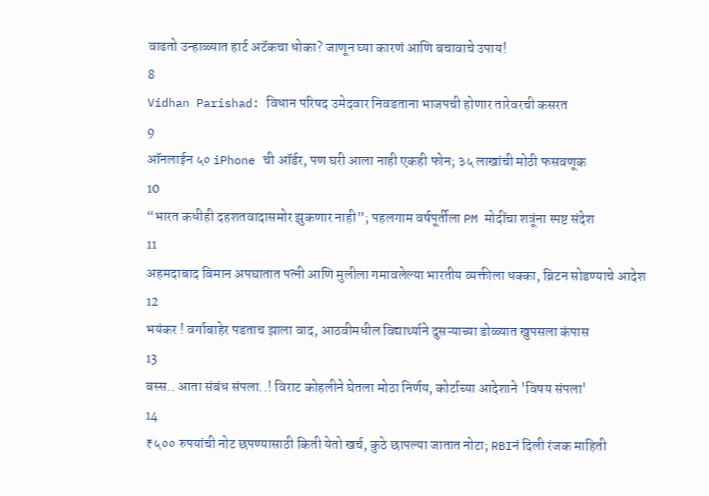वाढतो उन्हाळ्यात हार्ट अटॅकचा धोका? जाणून घ्या कारणं आणि बचावाचे उपाय!
8
Vidhan Parishad: विधान परिषद उमेदवार निवडताना भाजपची होणार तारेवरची कसरत
9
ऑनलाईन ५० iPhone ची ऑर्डर, पण घरी आला नाही एकही फोन; ३५ लाखांची मोठी फसवणूक
10
“भारत कधीही दहशतवादासमोर झुकणार नाही”; पहलगाम वर्षपूर्तीला PM मोदींचा शत्रूंना स्पष्ट संदेश
11
अहमदाबाद विमान अपघातात पत्नी आणि मुलीला गमावलेल्या भारतीय व्यक्तीला धक्का, ब्रिटन सोडण्याचे आदेश
12
भयंकर ! वर्गाबाहेर पडताच झाला वाद, आठवीमधील विद्यार्थ्याने दुसऱ्याच्या डोळ्यात खुपसला कंपास
13
बस्स.. आता संबंध संपला..! विराट कोहलीने घेतला मोठा निर्णय, कोर्टाच्या आदेशाने 'विषय संपला'
14
₹५०० रुपयांची नोट छपण्यासाठी किती येतो खर्च, कुठे छापल्या जातात नोटा; RBIनं दिली रंजक माहिती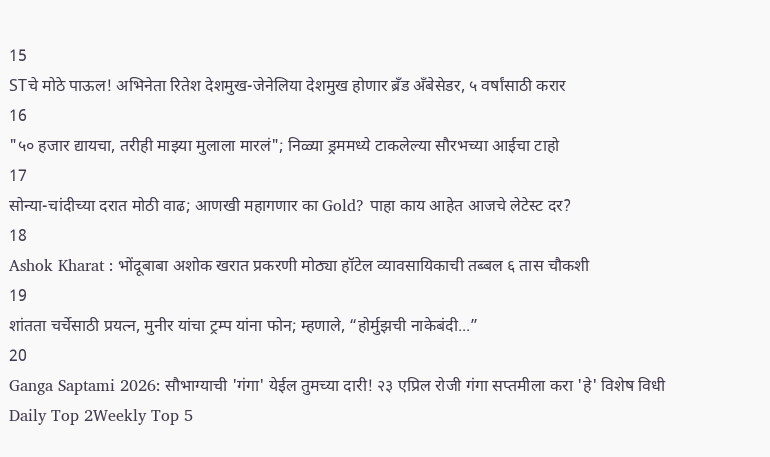15
STचे मोठे पाऊल! अभिनेता रितेश देशमुख-जेनेलिया देशमुख होणार ब्रँड अँबेसेडर, ५ वर्षांसाठी करार
16
"५० हजार द्यायचा, तरीही माझ्या मुलाला मारलं"; निळ्या ड्रममध्ये टाकलेल्या सौरभच्या आईचा टाहो
17
सोन्या-चांदीच्या दरात मोठी वाढ; आणखी महागणार का Gold? पाहा काय आहेत आजचे लेटेस्ट दर?
18
Ashok Kharat : भोंदूबाबा अशोक खरात प्रकरणी मोठ्या हॉटेल व्यावसायिकाची तब्बल ६ तास चौकशी
19
शांतता चर्चेसाठी प्रयत्न, मुनीर यांचा ट्रम्प यांना फोन; म्हणाले, “होर्मुझची नाकेबंदी...”
20
Ganga Saptami 2026: सौभाग्याची 'गंगा' येईल तुमच्या दारी! २३ एप्रिल रोजी गंगा सप्तमीला करा 'हे' विशेष विधी
Daily Top 2Weekly Top 5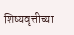शिष्यवृत्तीच्या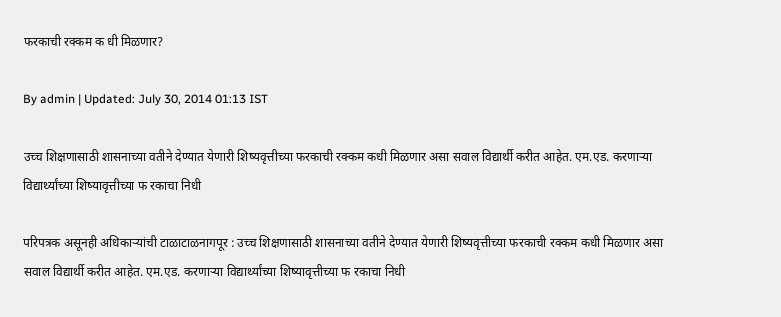फरकाची रक्कम क धी मिळणार?

By admin | Updated: July 30, 2014 01:13 IST

उच्च शिक्षणासाठी शासनाच्या वतीने देण्यात येणारी शिष्यवृत्तीच्या फरकाची रक्कम कधी मिळणार असा सवाल विद्यार्थी करीत आहेत. एम.एड. करणाऱ्या विद्यार्थ्यांच्या शिष्यावृत्तीच्या फ रकाचा निधी

परिपत्रक असूनही अधिकाऱ्यांची टाळाटाळनागपूर : उच्च शिक्षणासाठी शासनाच्या वतीने देण्यात येणारी शिष्यवृत्तीच्या फरकाची रक्कम कधी मिळणार असा सवाल विद्यार्थी करीत आहेत. एम.एड. करणाऱ्या विद्यार्थ्यांच्या शिष्यावृत्तीच्या फ रकाचा निधी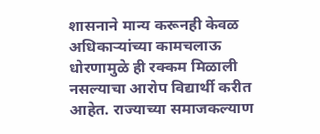शासनाने मान्य करूनही केवळ अधिकाऱ्यांच्या कामचलाऊ धोरणामुळे ही रक्कम मिळाली नसल्याचा आरोप विद्यार्थी करीत आहेत. राज्याच्या समाजकल्याण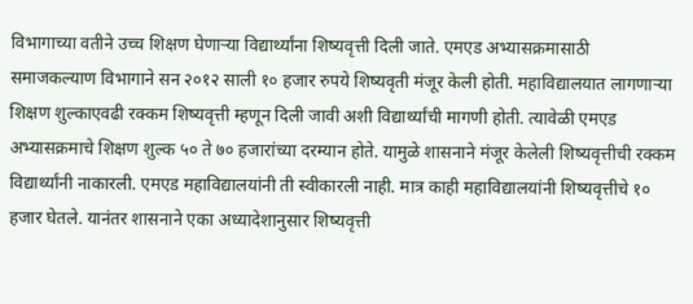विभागाच्या वतीने उच्च शिक्षण घेणाऱ्या विद्यार्थ्यांना शिष्यवृत्ती दिली जाते. एमएड अभ्यासक्रमासाठी समाजकल्याण विभागाने सन २०१२ साली १० हजार रुपये शिष्यवृती मंजूर केली होती. महाविद्यालयात लागणाऱ्या शिक्षण शुल्काएवढी रक्कम शिष्यवृत्ती म्हणून दिली जावी अशी विद्यार्थ्यांची मागणी होती. त्यावेळी एमएड अभ्यासक्रमाचे शिक्षण शुल्क ५० ते ७० हजारांच्या दरम्यान होते. यामुळे शासनाने मंजूर केलेली शिष्यवृत्तीची रक्कम विद्यार्थ्यांनी नाकारली. एमएड महाविद्यालयांनी ती स्वीकारली नाही. मात्र काही महाविद्यालयांनी शिष्यवृत्तीचे १० हजार घेतले. यानंतर शासनाने एका अध्यादेशानुसार शिष्यवृत्ती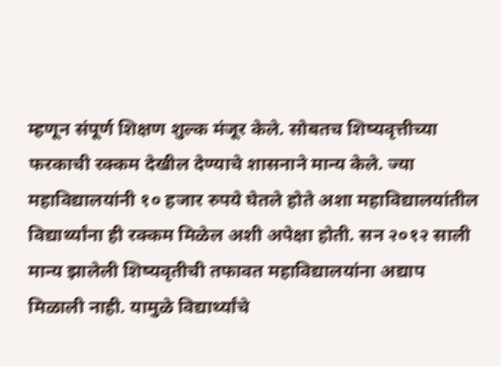म्हणून संपूर्ण शिक्षण शुल्क मंजूर केले. सोबतच शिष्यवृत्तीच्या फरकाची रक्कम देखील देण्याचे शासनाने मान्य केले. ज्या महाविद्यालयांनी १० हजार रुपये घेतले होते अशा महाविद्यालयांतील विद्यार्थ्यांना ही रक्कम मिळेल अशी अपेक्षा होती. सन २०१२ साली मान्य झालेली शिष्यवृतीची तफावत महाविद्यालयांना अद्याप मिळाली नाही. यामुळे विद्यार्थ्यांचे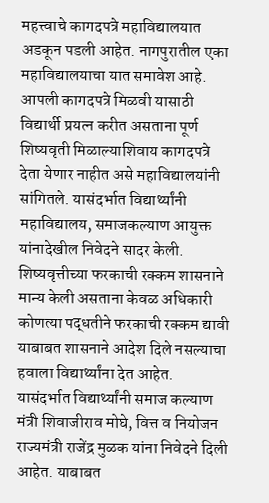महत्त्वाचे कागदपत्रे महाविद्यालयात अडकून पडली आहेत. नागपुरातील एका महाविद्यालयाचा यात समावेश आहे. आपली कागदपत्रे मिळवी यासाठी विद्यार्थी प्रयत्न करीत असताना पूर्ण शिष्यवृती मिळाल्याशिवाय कागदपत्रे देता येणार नाहीत असे महाविद्यालयांनी सांगितले. यासंदर्भात विद्यार्थ्यांनी महाविद्यालय, समाजकल्याण आयुक्त यांनादेखील निवेदने सादर केली. शिष्यवृत्तीच्या फरकाची रक्कम शासनाने मान्य केली असताना केवळ अधिकारी कोणत्या पद्धतीने फरकाची रक्कम द्यावी याबाबत शासनाने आदेश दिले नसल्याचा हवाला विद्यार्थ्यांना देत आहेत. यासंदर्भात विद्यार्थ्यांनी समाज कल्याण मंत्री शिवाजीराव मोघे, वित्त व नियोजन राज्यमंत्री राजेंद्र मुळक यांना निवेदने दिली आहेत. याबाबत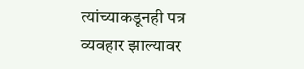त्यांच्याकडूनही पत्र व्यवहार झाल्यावर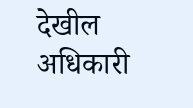देखील अधिकारी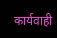कार्यवाही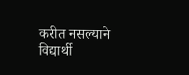करीत नसल्याने विद्यार्थी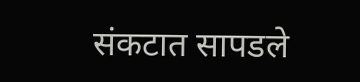संकटात सापडले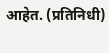आहेत. (प्रतिनिधी)